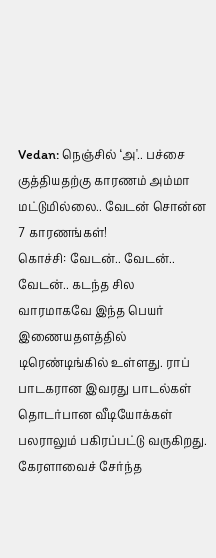Vedan: நெஞ்சில் ‘அ'.. பச்சை குத்தியதற்கு காரணம் அம்மா மட்டுமில்லை.. வேடன் சொன்ன 7 காரணங்கள்!
கொச்சி: வேடன்.. வேடன்.. வேடன்.. கடந்த சில வாரமாகவே இந்த பெயர் இணையதளத்தில் டிரெண்டிங்கில் உள்ளது. ராப் பாடகரான இவரது பாடல்கள் தொடர்பான வீடியோக்கள் பலராலும் பகிரப்பட்டு வருகிறது. கேரளாவைச் சேர்ந்த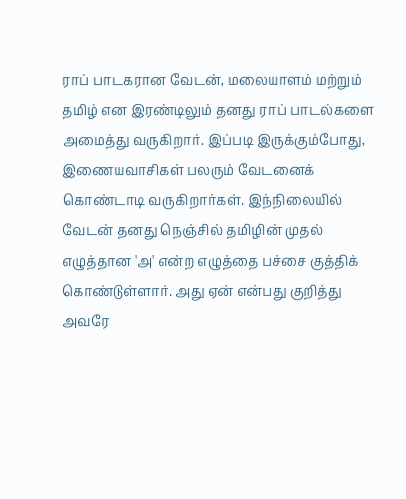ராப் பாடகரான வேடன், மலையாளம் மற்றும் தமிழ் என இரண்டிலும் தனது ராப் பாடல்களை அமைத்து வருகிறார். இப்படி இருக்கும்போது, இணையவாசிகள் பலரும் வேடனைக் கொண்டாடி வருகிறார்கள். இந்நிலையில் வேடன் தனது நெஞ்சில் தமிழின் முதல் எழுத்தான 'அ' என்ற எழுத்தை பச்சை குத்திக் கொண்டுள்ளார். அது ஏன் என்பது குறித்து அவரே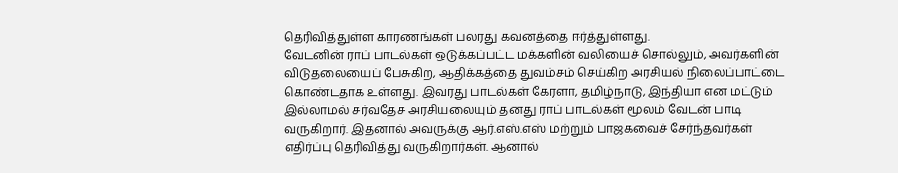தெரிவித்துள்ள காரணங்கள் பலரது கவனத்தை ஈர்த்துள்ளது.
வேடனின் ராப் பாடல்கள் ஒடுக்கப்பட்ட மக்களின் வலியைச் சொல்லும், அவர்களின் விடுதலையைப் பேசுகிற, ஆதிக்கத்தை துவம்சம் செய்கிற அரசியல் நிலைப்பாட்டை கொண்டதாக உள்ளது. இவரது பாடல்கள் கேரளா, தமிழ்நாடு, இந்தியா என மட்டும் இல்லாமல் சர்வதேச அரசியலையும் தனது ராப் பாடல்கள் மூலம் வேடன் பாடி வருகிறார். இதனால் அவருக்கு ஆர்.எஸ்.எஸ் மற்றும் பாஜகவைச் சேர்ந்தவர்கள் எதிர்ப்பு தெரிவித்து வருகிறார்கள். ஆனால்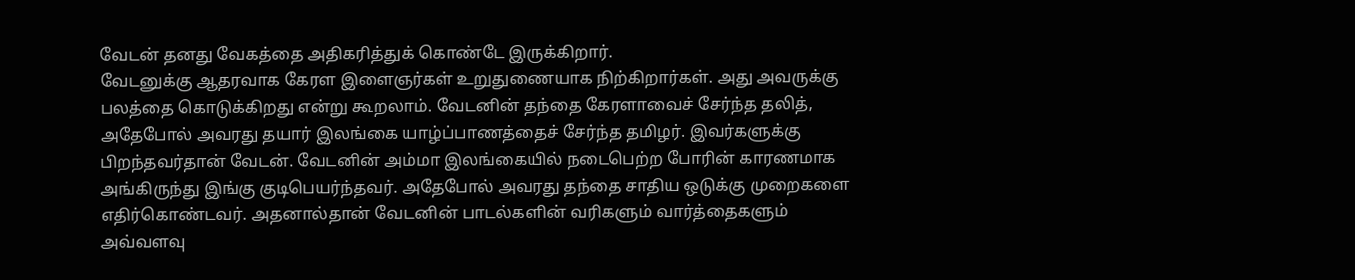வேடன் தனது வேகத்தை அதிகரித்துக் கொண்டே இருக்கிறார்.
வேடனுக்கு ஆதரவாக கேரள இளைஞர்கள் உறுதுணையாக நிற்கிறார்கள். அது அவருக்கு பலத்தை கொடுக்கிறது என்று கூறலாம். வேடனின் தந்தை கேரளாவைச் சேர்ந்த தலித், அதேபோல் அவரது தயார் இலங்கை யாழ்ப்பாணத்தைச் சேர்ந்த தமிழர். இவர்களுக்கு பிறந்தவர்தான் வேடன். வேடனின் அம்மா இலங்கையில் நடைபெற்ற போரின் காரணமாக அங்கிருந்து இங்கு குடிபெயர்ந்தவர். அதேபோல் அவரது தந்தை சாதிய ஒடுக்கு முறைகளை எதிர்கொண்டவர். அதனால்தான் வேடனின் பாடல்களின் வரிகளும் வார்த்தைகளும் அவ்வளவு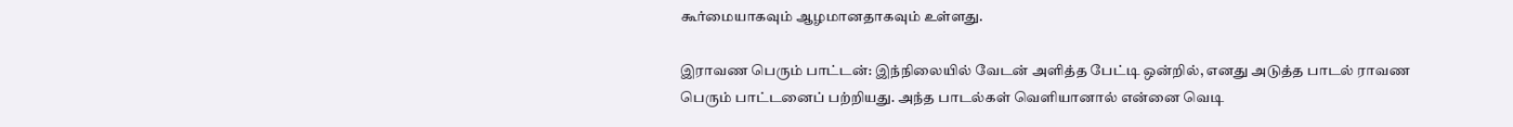கூர்மையாகவும் ஆழமானதாகவும் உள்ளது.

இராவண பெரும் பாட்டன்: இந்நிலையில் வேடன் அளித்த பேட்டி ஒன்றில், எனது அடுத்த பாடல் ராவண பெரும் பாட்டனைப் பற்றியது. அந்த பாடல்கள் வெளியானால் என்னை வெடி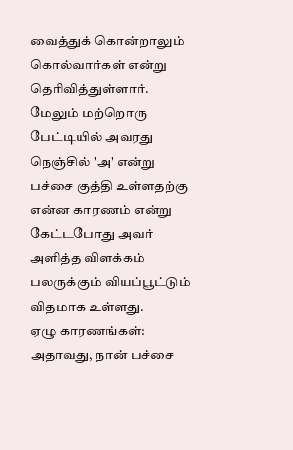வைத்துக் கொன்றாலும் கொல்வார்கள் என்று தெரிவித்துள்ளார். மேலும் மற்றொரு பேட்டியில் அவரது நெஞ்சில் 'அ' என்று பச்சை குத்தி உள்ளதற்கு என்ன காரணம் என்று கேட்டபோது அவர் அளித்த விளக்கம் பலருக்கும் வியப்பூட்டும் விதமாக உள்ளது.
ஏழு காரணங்கள்: அதாவது, நான் பச்சை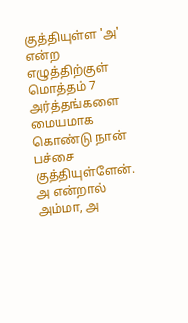குத்தியுள்ள 'அ' என்ற எழுத்திற்குள் மொத்தம் 7 அர்த்தங்களை மையமாக கொண்டு நான் பச்சை குத்தியுள்ளேன். அ என்றால் அம்மா, அ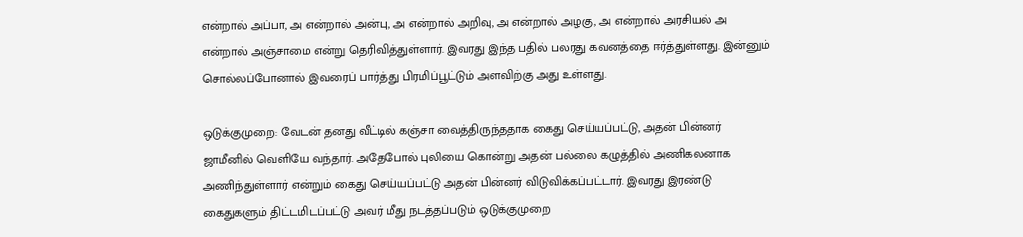என்றால் அப்பா, அ என்றால் அன்பு, அ என்றால் அறிவு, அ என்றால் அழகு, அ என்றால் அரசியல் அ என்றால் அஞ்சாமை என்று தெரிவித்துள்ளார். இவரது இந்த பதில் பலரது கவனத்தை ஈர்த்துள்ளது. இன்னும் சொல்லப்போனால் இவரைப் பார்த்து பிரமிப்பூட்டும் அளவிற்கு அது உள்ளது.

ஒடுக்குமுறை: வேடன் தனது வீட்டில் கஞ்சா வைத்திருந்ததாக கைது செய்யப்பட்டு, அதன் பின்னர் ஜாமீனில் வெளியே வந்தார். அதேபோல் புலியை கொன்று அதன் பல்லை கழுத்தில் அணிகலனாக அணிந்துள்ளார் என்றும் கைது செய்யப்பட்டு அதன் பின்னர் விடுவிக்கப்பட்டார். இவரது இரண்டு கைதுகளும் திட்டமிடப்பட்டு அவர் மீது நடத்தப்படும் ஒடுக்குமுறை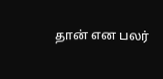தான் என பலர்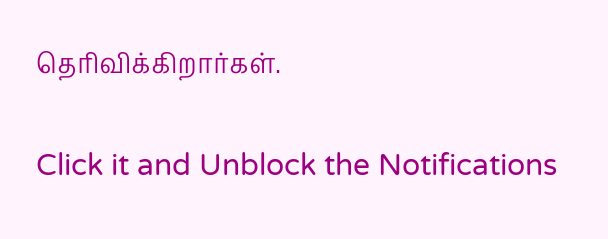தெரிவிக்கிறார்கள்.


Click it and Unblock the Notifications